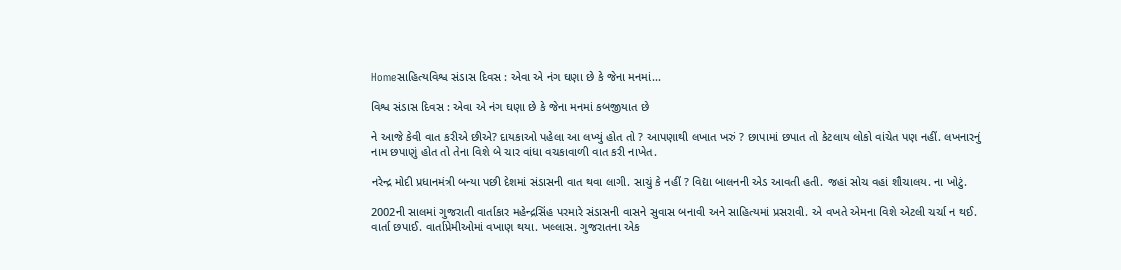Homeસાહિત્યવિશ્વ સંડાસ દિવસ : એવા એ નંગ ઘણા છે કે જેના મનમાં...

વિશ્વ સંડાસ દિવસ : એવા એ નંગ ઘણા છે કે જેના મનમાં કબજીયાત છે

ને આજે કેવી વાત કરીએ છીએ? દાયકાઓ પહેલા આ લખ્યું હોત તો ? આપણાથી લખાત ખરું ? છાપામાં છપાત તો કેટલાય લોકો વાંચેત પણ નહીં. લખનારનું નામ છપાણું હોત તો તેના વિશે બે ચાર વાંધા વચકાવાળી વાત કરી નાખેત.

નરેન્દ્ર મોદી પ્રધાનમંત્રી બન્યા પછી દેશમાં સંડાસની વાત થવા લાગી. સાચું કે નહીં ? વિદ્યા બાલનની એડ આવતી હતી. જહાં સોચ વહાં શૌચાલય. ના ખોટું.

2002ની સાલમાં ગુજરાતી વાર્તાકાર મહેન્દ્રસિંહ પરમારે સંડાસની વાસને સુવાસ બનાવી અને સાહિત્યમાં પ્રસરાવી. એ વખતે એમના વિશે એટલી ચર્ચા ન થઈ. વાર્તા છપાઈ. વાર્તાપ્રેમીઓમાં વખાણ થયા. ખલ્લાસ. ગુજરાતના એક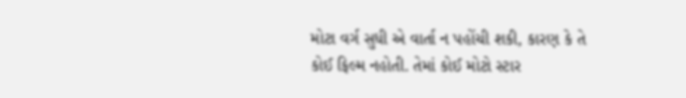મોટા વર્ગ સુધી એ વાર્તા ન પહોંચી શકી, કારણ કે તે કોઈ ફિલ્મ નહોતી. તેમાં કોઈ મોટો સ્ટાર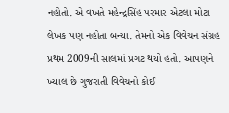નહોતો. એ વખતે મહેન્દ્રસિંહ પરમાર એટલા મોટા લેખક પણ નહોતા બન્યા. તેમનો એક વિવેચન સંગ્રહ પ્રથમ 2009ની સાલમાં પ્રગટ થયો હતો. આપણને ખ્યાલ છે ગુજરાતી વિવેચનો કોઈ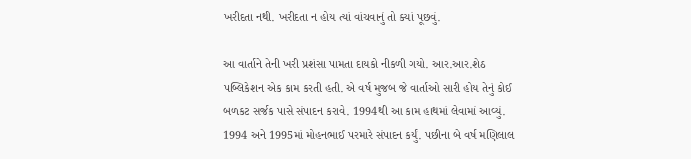ખરીદતા નથી. ખરીદતા ન હોય ત્યાં વાંચવાનું તો ક્યાં પૂછવું.

આ વાર્તાને તેની ખરી પ્રશંસા પામતા દાયકો નીકળી ગયો. આર.આર.શેઠ પબ્લિકેશન એક કામ કરતી હતી. એ વર્ષ મુજબ જે વાર્તાઓ સારી હોય તેનું કોઈ બળકટ સર્જક પાસે સંપાદન કરાવે. 1994થી આ કામ હાથમાં લેવામાં આવ્યું. 1994 અને 1995માં મોહનભાઈ પરમારે સંપાદન કર્યું. પછીના બે વર્ષ મણિલાલ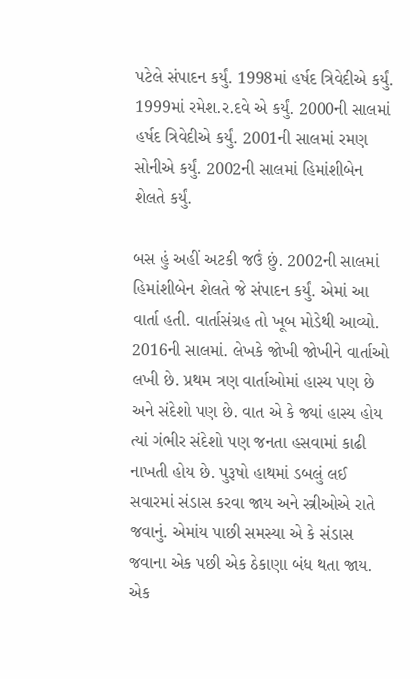પટેલે સંપાદન કર્યું. 1998માં હર્ષદ ત્રિવેદીએ કર્યું. 1999માં રમેશ.ર.દવે એ કર્યું. 2000ની સાલમાં હર્ષદ ત્રિવેદીએ કર્યું. 2001ની સાલમાં રમણ સોનીએ કર્યું. 2002ની સાલમાં હિમાંશીબેન શેલતે કર્યું.

બસ હું અહીં અટકી જઉં છું. 2002ની સાલમાં હિમાંશીબેન શેલતે જે સંપાદન કર્યું. એમાં આ વાર્તા હતી. વાર્તાસંગ્રહ તો ખૂબ મોડેથી આવ્યો. 2016ની સાલમાં. લેખકે જોખી જોખીને વાર્તાઓ લખી છે. પ્રથમ ત્રણ વાર્તાઓમાં હાસ્ય પણ છે અને સંદેશો પણ છે. વાત એ કે જ્યાં હાસ્ય હોય ત્યાં ગંભીર સંદેશો પણ જનતા હસવામાં કાઢી નાખતી હોય છે. પુરૂષો હાથમાં ડબલું લઈ સવારમાં સંડાસ કરવા જાય અને સ્ત્રીઓએ રાતે જવાનું. એમાંય પાછી સમસ્યા એ કે સંડાસ જવાના એક પછી એક ઠેકાણા બંધ થતા જાય. એક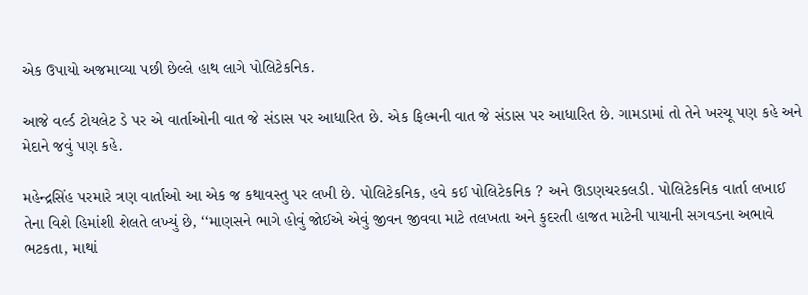એક ઉપાયો અજમાવ્યા પછી છેલ્લે હાથ લાગે પોલિટેકનિક.

આજે વર્લ્ડ ટોયલેટ ડે પર એ વાર્તાઓની વાત જે સંડાસ પર આધારિત છે. એક ફિલ્મની વાત જે સંડાસ પર આધારિત છે. ગામડામાં તો તેને ખરચૂ પણ કહે અને મેદાને જવું પણ કહે.

મહેન્દ્રસિંહ પરમારે ત્રણ વાર્તાઓ આ એક જ કથાવસ્તુ પર લખી છે. પોલિટેકનિક, હવે કઈ પોલિટેકનિક ? અને ઊડણચરકલડી. પોલિટેકનિક વાર્તા લખાઈ તેના વિશે હિમાંશી શેલતે લખ્યું છે, ‘‘માણસને ભાગે હોવું જોઈએ એવું જીવન જીવવા માટે તલખતા અને કુદરતી હાજત માટેની પાયાની સગવડના અભાવે ભટકતા, માથાં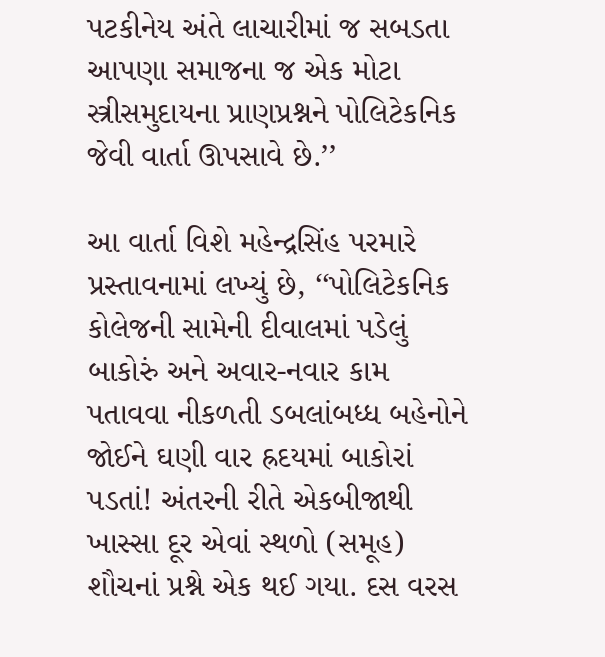પટકીનેય અંતે લાચારીમાં જ સબડતા આપણા સમાજના જ એક મોટા સ્ત્રીસમુદાયના પ્રાણપ્રશ્નને પોલિટેકનિક જેવી વાર્તા ઊપસાવે છે.’’

આ વાર્તા વિશે મહેન્દ્રસિંહ પરમારે પ્રસ્તાવનામાં લખ્યું છે, ‘‘પોલિટેકનિક કોલેજની સામેની દીવાલમાં પડેલું બાકોરું અને અવાર-નવાર કામ પતાવવા નીકળતી ડબલાંબધ્ધ બહેનોને જોઈને ઘણી વાર હ્રદયમાં બાકોરાં પડતાં! અંતરની રીતે એકબીજાથી ખાસ્સા દૂર એવાં સ્થળો (સમૂહ) શૌચનાં પ્રશ્ને એક થઈ ગયા. દસ વરસ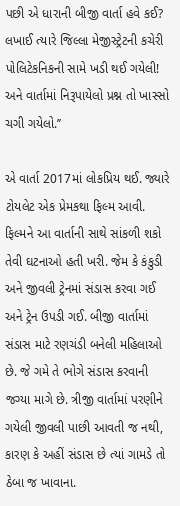પછી એ ધારાની બીજી વાર્તા હવે કઈ? લખાઈ ત્યારે જિલ્લા મેજીસ્ટ્રેટની કચેરી પોલિટેકનિકની સામે ખડી થઈ ગયેલી! અને વાર્તામાં નિરૂપાયેલો પ્રશ્ન તો ખાસ્સો ચગી ગયેલો.’’

એ વાર્તા 2017માં લોકપ્રિય થઈ. જ્યારે ટોયલેટ એક પ્રેમકથા ફિલ્મ આવી. ફિલ્મને આ વાર્તાની સાથે સાંકળી શકો તેવી ઘટનાઓ હતી ખરી. જેમ કે કંકુડી અને જીવલી ટ્રેનમાં સંડાસ કરવા ગઈ અને ટ્રેન ઉપડી ગઈ. બીજી વાર્તામાં સંડાસ માટે રણચંડી બનેલી મહિલાઓ છે. જે ગમે તે ભોગે સંડાસ કરવાની જગ્યા માગે છે. ત્રીજી વાર્તામાં પરણીને ગયેલી જીવલી પાછી આવતી જ નથી, કારણ કે અહીં સંડાસ છે ત્યાં ગામડે તો ઠેબા જ ખાવાના.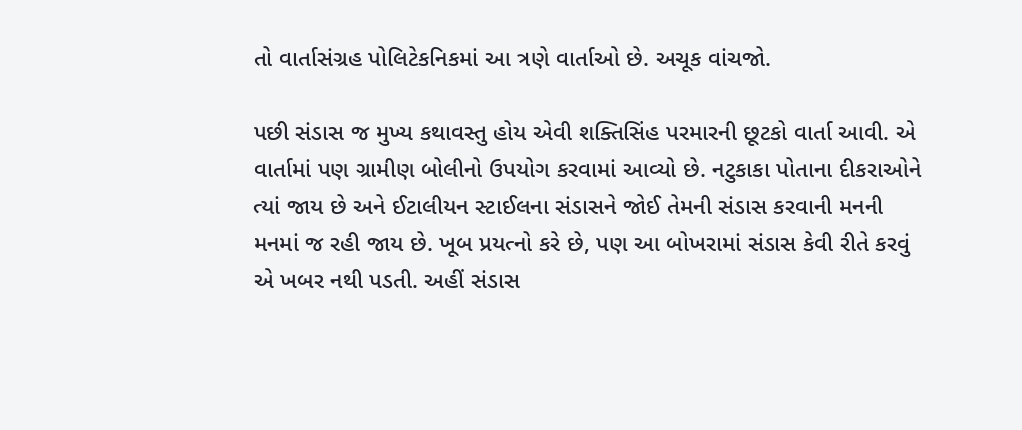તો વાર્તાસંગ્રહ પોલિટેકનિકમાં આ ત્રણે વાર્તાઓ છે. અચૂક વાંચજો.

પછી સંડાસ જ મુખ્ય કથાવસ્તુ હોય એવી શક્તિસિંહ પરમારની છૂટકો વાર્તા આવી. એ વાર્તામાં પણ ગ્રામીણ બોલીનો ઉપયોગ કરવામાં આવ્યો છે. નટુકાકા પોતાના દીકરાઓને ત્યાં જાય છે અને ઈટાલીયન સ્ટાઈલના સંડાસને જોઈ તેમની સંડાસ કરવાની મનની મનમાં જ રહી જાય છે. ખૂબ પ્રયત્નો કરે છે, પણ આ બોખરામાં સંડાસ કેવી રીતે કરવું એ ખબર નથી પડતી. અહીં સંડાસ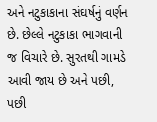અને નટુકાકાના સંઘર્ષનું વર્ણન છે. છેલ્લે નટુકાકા ભાગવાની જ વિચારે છે. સુરતથી ગામડે આવી જાય છે અને પછી, પછી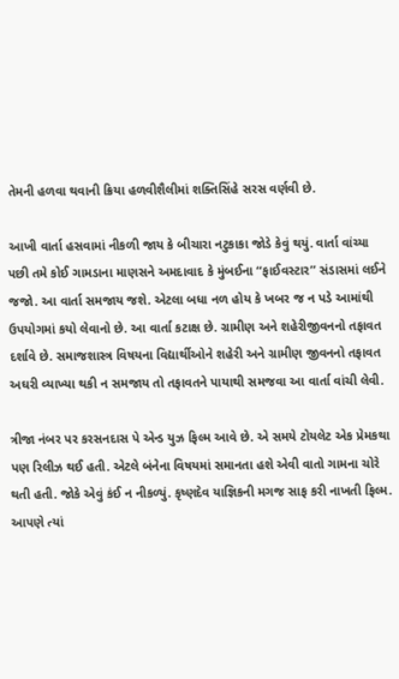તેમની હળવા થવાની ક્રિયા હળવીશૈલીમાં શક્તિસિંહે સરસ વર્ણવી છે.

આખી વાર્તા હસવામાં નીકળી જાય કે બીચારા નટુકાકા જોડે કેવું થયું. વાર્તા વાંચ્યા પછી તમે કોઈ ગામડાના માણસને અમદાવાદ કે મુંબઈના ‘‘ફાઈવસ્ટાર’’ સંડાસમાં લઈને જજો. આ વાર્તા સમજાય જશે. એટલા બધા નળ હોય કે ખબર જ ન પડે આમાંથી ઉપયોગમાં કયો લેવાનો છે. આ વાર્તા કટાક્ષ છે. ગ્રામીણ અને શહેરીજીવનનો તફાવત દર્શાવે છે. સમાજશાસ્ત્ર વિષયના વિદ્યાર્થીઓને શહેરી અને ગ્રામીણ જીવનનો તફાવત અઘરી વ્યાખ્યા થકી ન સમજાય તો તફાવતને પાયાથી સમજવા આ વાર્તા વાંચી લેવી.

ત્રીજા નંબર પર કરસનદાસ પે એન્ડ યુઝ ફિલ્મ આવે છે. એ સમયે ટોયલેટ એક પ્રેમકથા પણ રિલીઝ થઈ હતી. એટલે બંનેના વિષયમાં સમાનતા હશે એવી વાતો ગામના ચોરે થતી હતી. જોકે એવું કંઈ ન નીકળ્યું. કૃષ્ણદેવ યાજ્ઞિકની મગજ સાફ કરી નાખતી ફિલ્મ. આપણે ત્યાં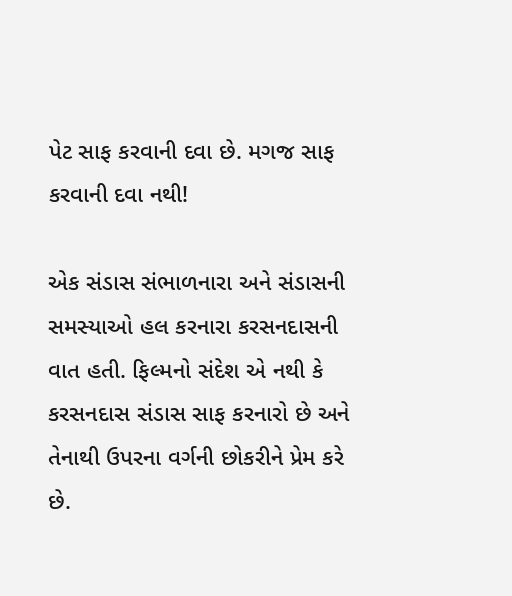પેટ સાફ કરવાની દવા છે. મગજ સાફ કરવાની દવા નથી!

એક સંડાસ સંભાળનારા અને સંડાસની સમસ્યાઓ હલ કરનારા કરસનદાસની વાત હતી. ફિલ્મનો સંદેશ એ નથી કે કરસનદાસ સંડાસ સાફ કરનારો છે અને તેનાથી ઉપરના વર્ગની છોકરીને પ્રેમ કરે છે.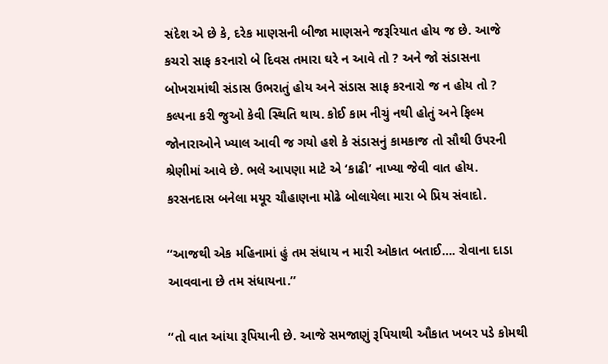સંદેશ એ છે કે, દરેક માણસની બીજા માણસને જરૂરિયાત હોય જ છે. આજે કચરો સાફ કરનારો બે દિવસ તમારા ઘરે ન આવે તો ? અને જો સંડાસના બોખરામાંથી સંડાસ ઉભરાતું હોય અને સંડાસ સાફ કરનારો જ ન હોય તો ? કલ્પના કરી જુઓ કેવી સ્થિતિ થાય. કોઈ કામ નીચું નથી હોતું અને ફિલ્મ જોનારાઓને ખ્યાલ આવી જ ગયો હશે કે સંડાસનું કામકાજ તો સૌથી ઉપરની શ્રેણીમાં આવે છે. ભલે આપણા માટે એ ‘કાઢી’ નાખ્યા જેવી વાત હોય. કરસનદાસ બનેલા મયૂર ચૌહાણના મોઢે બોલાયેલા મારા બે પ્રિય સંવાદો.

‘‘આજથી એક મહિનામાં હું તમ સંધાય ન મારી ઓકાત બતાઈ…. રોવાના દાડા આવવાના છે તમ સંધાયના.’’

‘‘તો વાત આંયા રૂપિયાની છે. આજે સમજાણું રૂપિયાથી ઔકાત ખબર પડે કોમથી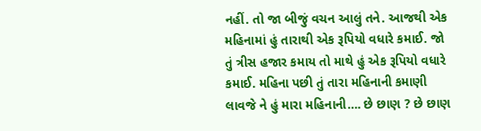નહીં. તો જા બીજું વચન આલું તને. આજથી એક મહિનામાં હું તારાથી એક રૂપિયો વધારે કમાઈ. જો તું ત્રીસ હજાર કમાય તો માથે હું એક રૂપિયો વધારે કમાઈ. મહિના પછી તું તારા મહિનાની કમાણી લાવજે ને હું મારા મહિનાની…. છે છાણ ? છે છાણ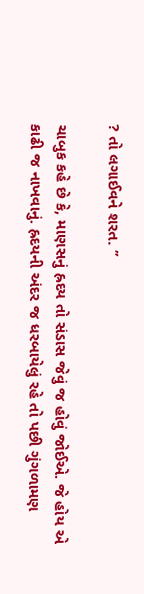? તો લગાઈવને શરત. ’’

ચાબુક કહે છે કે, માણસનું હ્રદય તો સંડાસ જેવું જ હોવું જોઈએ. જે હોય એ કાઢી જ નાખવાનું. હ્રદયની અંદર જ ધરબાયેલું રહે તો પછી ગુંગળામણ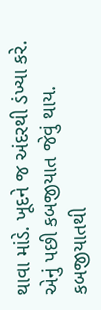થાવા માંડે. ખૂદને જ અંદરથી ડંખ્યા કરે. એનું પછી કબજીયાત જેવું થાય. કબજીયાતથી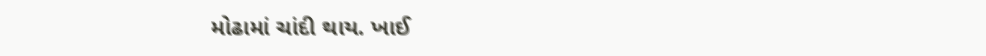મોઢામાં ચાંદી થાય. ખાઈ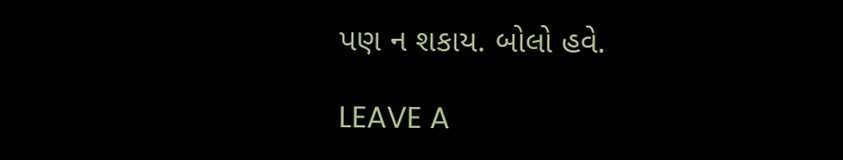પણ ન શકાય. બોલો હવે.

LEAVE A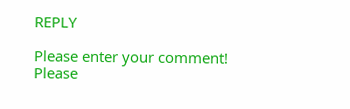REPLY

Please enter your comment!
Please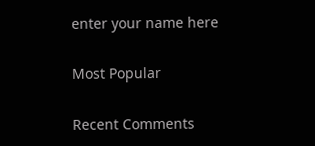enter your name here

Most Popular

Recent Comments